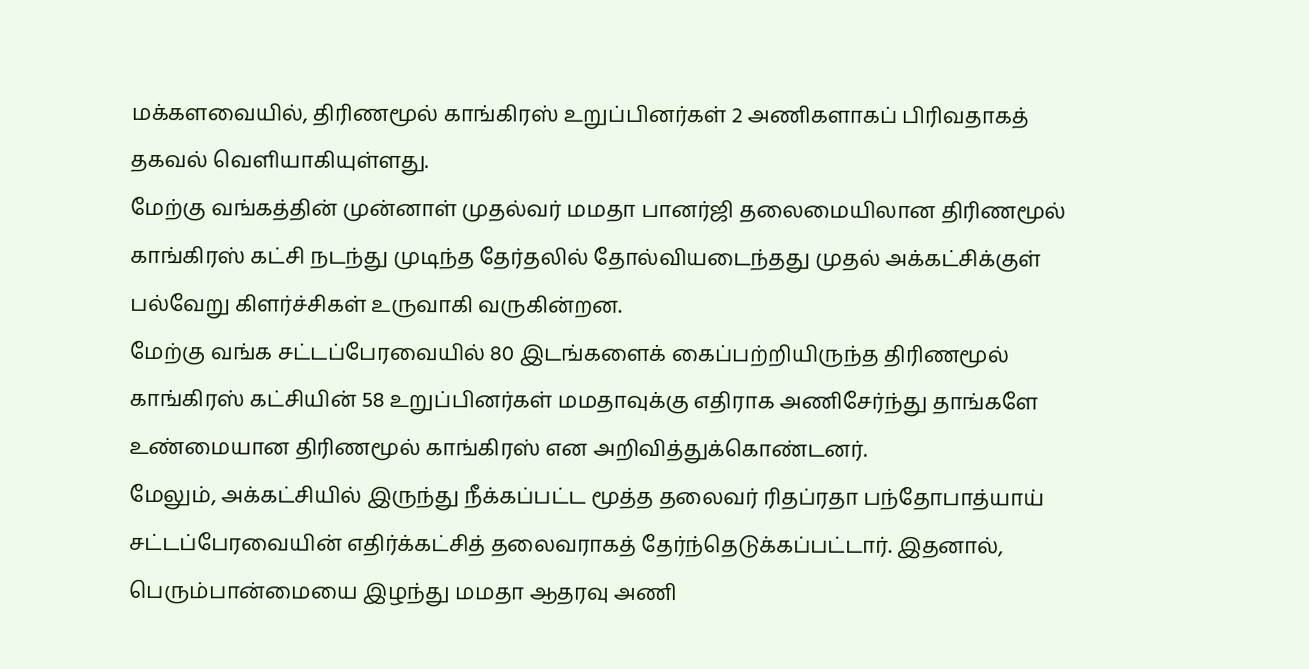மக்களவையில், திரிணமூல் காங்கிரஸ் உறுப்பினர்கள் 2 அணிகளாகப் பிரிவதாகத் தகவல் வெளியாகியுள்ளது.
மேற்கு வங்கத்தின் முன்னாள் முதல்வர் மமதா பானர்ஜி தலைமையிலான திரிணமூல் காங்கிரஸ் கட்சி நடந்து முடிந்த தேர்தலில் தோல்வியடைந்தது முதல் அக்கட்சிக்குள் பல்வேறு கிளர்ச்சிகள் உருவாகி வருகின்றன.
மேற்கு வங்க சட்டப்பேரவையில் 80 இடங்களைக் கைப்பற்றியிருந்த திரிணமூல் காங்கிரஸ் கட்சியின் 58 உறுப்பினர்கள் மமதாவுக்கு எதிராக அணிசேர்ந்து தாங்களே உண்மையான திரிணமூல் காங்கிரஸ் என அறிவித்துக்கொண்டனர்.
மேலும், அக்கட்சியில் இருந்து நீக்கப்பட்ட மூத்த தலைவர் ரிதப்ரதா பந்தோபாத்யாய் சட்டப்பேரவையின் எதிர்க்கட்சித் தலைவராகத் தேர்ந்தெடுக்கப்பட்டார். இதனால், பெரும்பான்மையை இழந்து மமதா ஆதரவு அணி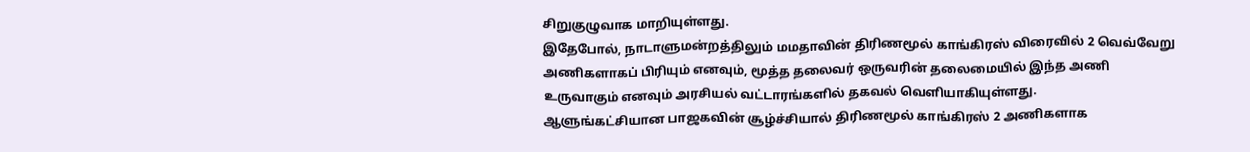சிறுகுழுவாக மாறியுள்ளது.
இதேபோல், நாடாளுமன்றத்திலும் மமதாவின் திரிணமூல் காங்கிரஸ் விரைவில் 2 வெவ்வேறு அணிகளாகப் பிரியும் எனவும், மூத்த தலைவர் ஒருவரின் தலைமையில் இந்த அணி உருவாகும் எனவும் அரசியல் வட்டாரங்களில் தகவல் வெளியாகியுள்ளது.
ஆளுங்கட்சியான பாஜகவின் சூழ்ச்சியால் திரிணமூல் காங்கிரஸ் 2 அணிகளாக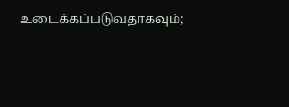உடைக்கப்படுவதாகவும்;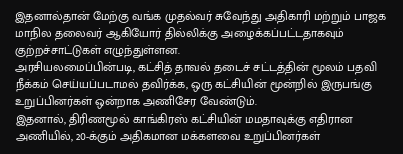இதனால்தான் மேற்கு வங்க முதல்வர் சுவேந்து அதிகாரி மற்றும் பாஜக மாநில தலைவர் ஆகியோர் தில்லிக்கு அழைக்கப்பட்டதாகவும் குற்றச்சாட்டுகள் எழுந்துள்ளன.
அரசியலமைப்பின்படி, கட்சித் தாவல் தடைச் சட்டத்தின் மூலம் பதவி நீக்கம் செய்யப்படாமல் தவிர்க்க, ஒரு கட்சியின் மூன்றில் இருபங்கு உறுப்பினர்கள் ஒன்றாக அணிசேர வேண்டும்.
இதனால், திரிணமூல் காங்கிரஸ் கட்சியின் மமதாவுக்கு எதிரான அணியில், 20-க்கும் அதிகமான மக்களவை உறுப்பினர்கள்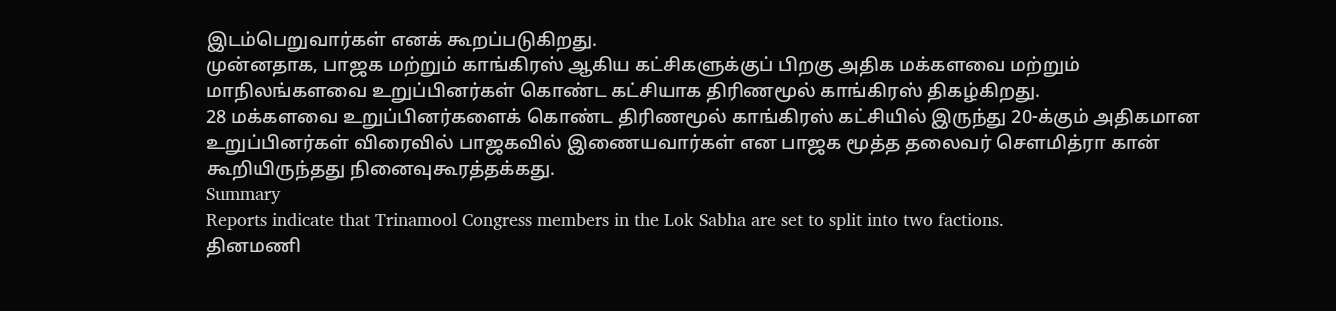இடம்பெறுவார்கள் எனக் கூறப்படுகிறது.
முன்னதாக, பாஜக மற்றும் காங்கிரஸ் ஆகிய கட்சிகளுக்குப் பிறகு அதிக மக்களவை மற்றும் மாநிலங்களவை உறுப்பினர்கள் கொண்ட கட்சியாக திரிணமூல் காங்கிரஸ் திகழ்கிறது.
28 மக்களவை உறுப்பினர்களைக் கொண்ட திரிணமூல் காங்கிரஸ் கட்சியில் இருந்து 20-க்கும் அதிகமான உறுப்பினர்கள் விரைவில் பாஜகவில் இணையவார்கள் என பாஜக மூத்த தலைவர் சௌமித்ரா கான் கூறியிருந்தது நினைவுகூரத்தக்கது.
Summary
Reports indicate that Trinamool Congress members in the Lok Sabha are set to split into two factions.
தினமணி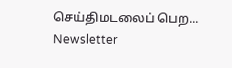செய்திமடலைப் பெற... Newsletter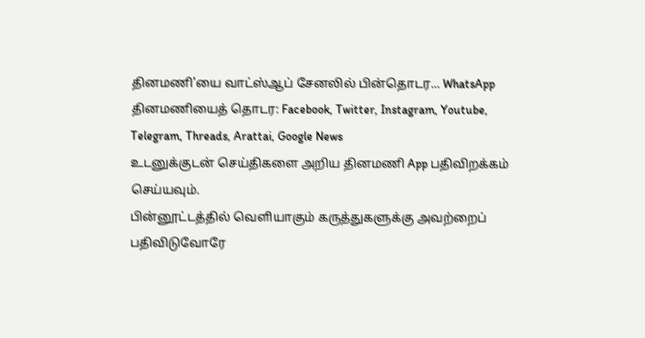தினமணி'யை வாட்ஸ்ஆப் சேனலில் பின்தொடர... WhatsApp
தினமணியைத் தொடர: Facebook, Twitter, Instagram, Youtube, Telegram, Threads, Arattai, Google News
உடனுக்குடன் செய்திகளை அறிய தினமணி App பதிவிறக்கம் செய்யவும்.
பின்னூட்டத்தில் வெளியாகும் கருத்துகளுக்கு அவற்றைப் பதிவிடுவோரே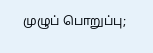முழுப் பொறுப்பு;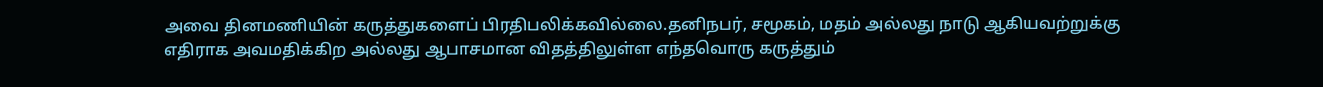அவை தினமணியின் கருத்துகளைப் பிரதிபலிக்கவில்லை.தனிநபர், சமூகம், மதம் அல்லது நாடு ஆகியவற்றுக்கு எதிராக அவமதிக்கிற அல்லது ஆபாசமான விதத்திலுள்ள எந்தவொரு கருத்தும்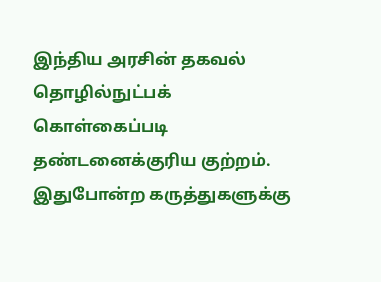இந்திய அரசின் தகவல் தொழில்நுட்பக் கொள்கைப்படி தண்டனைக்குரிய குற்றம். இதுபோன்ற கருத்துகளுக்கு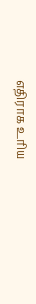எதிராக உரிய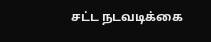சட்ட நடவடிக்கை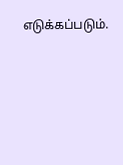எடுக்கப்படும்.